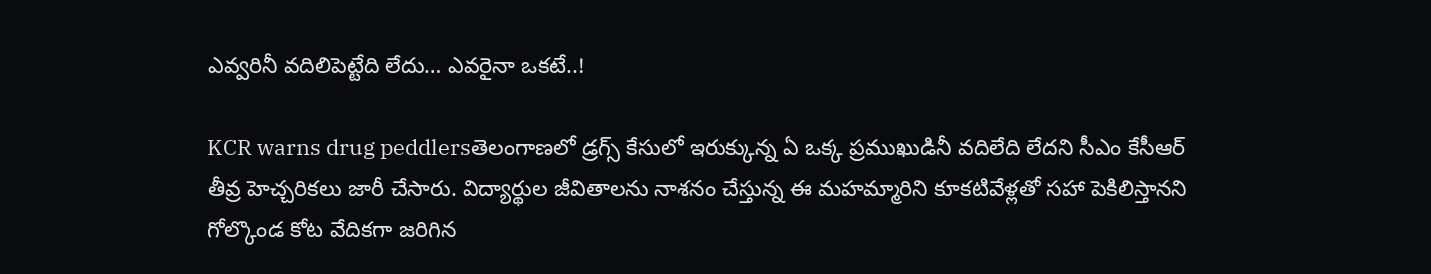ఎవ్వరినీ వదిలిపెట్టేది లేదు… ఎవరైనా ఒకటే..!

KCR warns drug peddlersతెలంగాణలో డ్రగ్స్ కేసులో ఇరుక్కున్న ఏ ఒక్క ప్రముఖుడినీ వదిలేది లేదని సీఎం కేసీఆర్ తీవ్ర హెచ్చరికలు జారీ చేసారు. విద్యార్థుల జీవితాలను నాశనం చేస్తున్న ఈ మహమ్మారిని కూకటివేళ్లతో సహా పెకిలిస్తానని గోల్కొండ కోట వేదికగా జరిగిన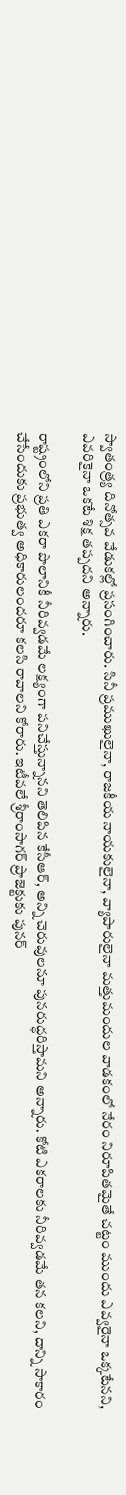స్వాతంత్ర్య దినోత్సవ వేడుకల్లో ప్రసంగించారు. సినీ ప్రముఖులైనా, రాజకీయ నాయకులైనా, వ్యాపారులైనా మత్తుమందుల వాడకంలో నేరం నిరూపితమైతే చట్టం ముందు ఎవ్వరైనా ఒక్కటేనని, ఎవరికైనా ఒకటే శిక్ష తప్పదని అన్నారు.

రాష్ట్రంలోని ప్రతి ఎకరా పొలానికీ నీరివ్వడమే లక్ష్యంగా పనిచేస్తున్నానని తెలిపిన కేసీఆర్, అన్ని చెరువులనూ పునరుద్ధరిస్తామని అన్నారు. కోటి ఎకరాలకు నీరివ్వడమే తన కలని, దాన్ని సాకారం చేసేందుకు ప్రభుత్వ అధికారులందరూ కలసి రావాలని కోరారు. ఇటీవలే శ్రీరాంసాగర్ ప్రాజెక్టుకు పునర్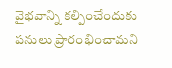వైభవాన్ని కల్పించేందుకు పనులు ప్రారంభించామని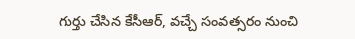గుర్తు చేసిన కేసీఆర్, వచ్చే సంవత్సరం నుంచి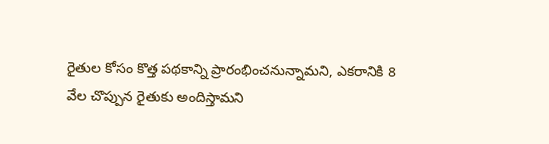రైతుల కోసం కొత్త పథకాన్ని ప్రారంభించనున్నామని, ఎకరానికి 8 వేల చొప్పున రైతుకు అందిస్తామని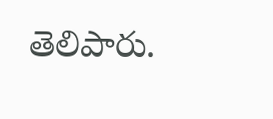తెలిపారు.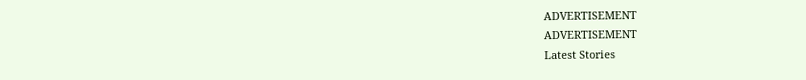ADVERTISEMENT
ADVERTISEMENT
Latest Stories